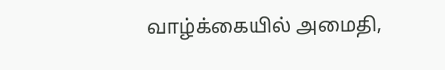வாழ்க்கையில் அமைதி,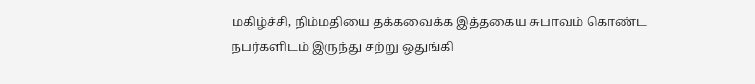மகிழ்ச்சி, நிம்மதியை தக்கவைக்க இத்தகைய சுபாவம் கொண்ட நபர்களிடம் இருந்து சற்று ஒதுங்கி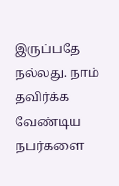இருப்பதே நல்லது. நாம் தவிர்க்க வேண்டிய நபர்களை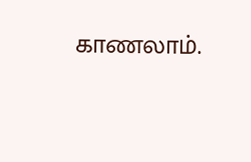காணலாம்.